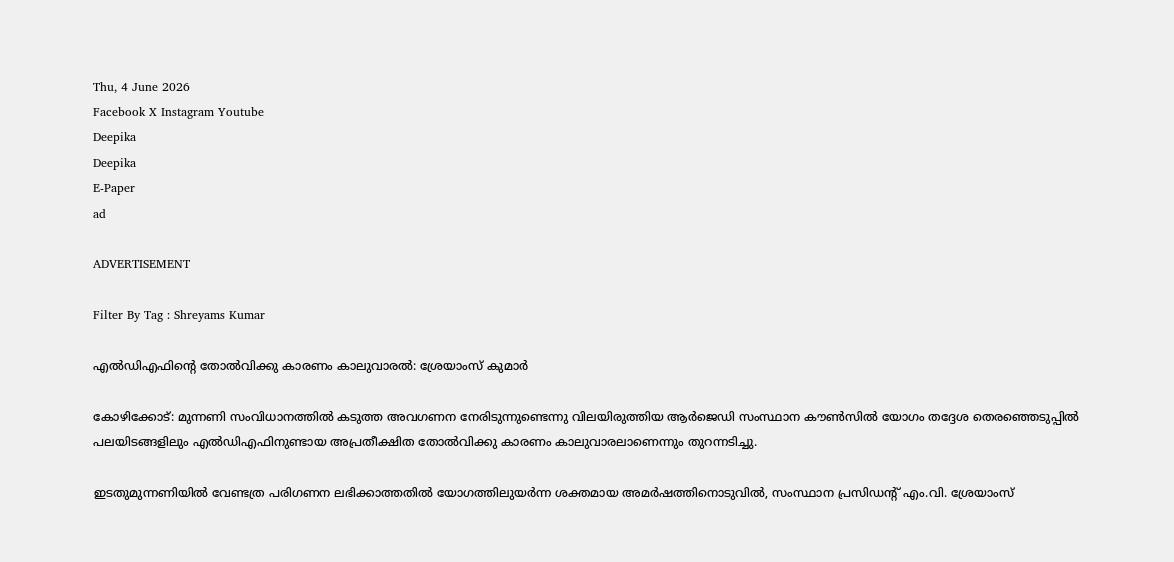Thu, 4 June 2026
Facebook X Instagram Youtube
Deepika
Deepika
E-Paper
ad

ADVERTISEMENT

Filter By Tag : Shreyams Kumar

എല്‍ഡിഎഫിന്‍റെ തോല്‍വിക്കു കാരണം കാലുവാരല്‍: ശ്രേയാംസ്‌ കുമാര്‍

കോഴിക്കോട്: മുന്നണി സംവിധാനത്തില്‍ കടുത്ത അവഗണന നേരിടുന്നുണ്ടെന്നു വിലയിരുത്തിയ ആര്‍ജെഡി സംസ്ഥാന കൗണ്‍സില്‍ യോഗം തദ്ദേശ തെരഞ്ഞെടുപ്പില്‍ പലയിടങ്ങളിലും എല്‍ഡിഎഫിനുണ്ടായ അപ്രതീക്ഷിത തോല്‍വിക്കു കാരണം കാലുവാരലാണെന്നും തുറന്നടിച്ചു.

ഇടതുമുന്നണിയില്‍ വേണ്ടത്ര പരിഗണന ലഭിക്കാത്തതില്‍ യോഗത്തിലുയര്‍ന്ന ശക്തമായ അമര്‍ഷത്തിനൊടുവില്‍, സംസ്ഥാന പ്രസിഡന്‍റ് എം.വി. ശ്രേയാംസ്‌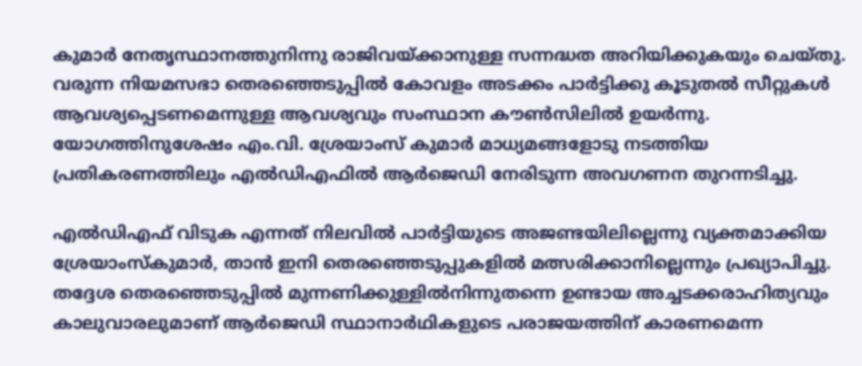കുമാര്‍ നേതൃസ്ഥാനത്തുനിന്നു രാജിവയ്ക്കാനുള്ള സന്നദ്ധത അറിയിക്കുകയും ചെയ്തു. വരുന്ന നിയമസഭാ തെരഞ്ഞെടുപ്പില്‍ കോവളം അടക്കം പാര്‍ട്ടിക്കു കൂടുതല്‍ സീറ്റുകള്‍ ആവശ്യപ്പെടണമെന്നുള്ള ആവശ്യവും സംസ്ഥാന കൗണ്‍സിലില്‍ ഉയര്‍ന്നു. യോഗത്തിനുശേഷം എം.വി. ശ്രേയാംസ്‌ കുമാര്‍ മാധ്യമങ്ങളോടു നടത്തിയ പ്രതികരണത്തിലും എല്‍ഡിഎഫില്‍ ആര്‍ജെഡി നേരിടുന്ന അവഗണന തുറന്നടിച്ചു.

എല്‍ഡിഎഫ് വിടുക എന്നത് നിലവില്‍ പാര്‍ട്ടിയുടെ അജണ്ടയിലില്ലെന്നു വ്യക്തമാക്കിയ ശ്രേയാംസ്‌കുമാര്‍, താന്‍ ഇനി തെരഞ്ഞെടുപ്പുകളില്‍ മത്സരിക്കാനില്ലെന്നും പ്രഖ്യാപിച്ചു. തദ്ദേശ തെരഞ്ഞെടുപ്പില്‍ മുന്നണിക്കുള്ളില്‍നിന്നുതന്നെ ഉണ്ടായ അച്ചടക്കരാഹിത്യവും കാലുവാരലുമാണ് ആര്‍ജെഡി സ്ഥാനാര്‍ഥികളുടെ പരാജയത്തിന് കാരണമെന്ന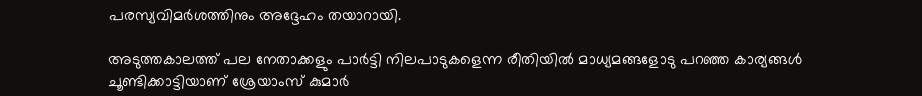പരസ്യവിമര്‍ശത്തിനും അദ്ദേഹം തയാറായി.

അടുത്തകാലത്ത് പല നേതാക്കളും പാര്‍ട്ടി നിലപാടുകളെന്ന രീതിയില്‍ മാധ്യമങ്ങളോടു പറഞ്ഞ കാര്യങ്ങള്‍ ചൂണ്ടിക്കാട്ടിയാണ് ശ്രേയാംസ്‌ കുമാര്‍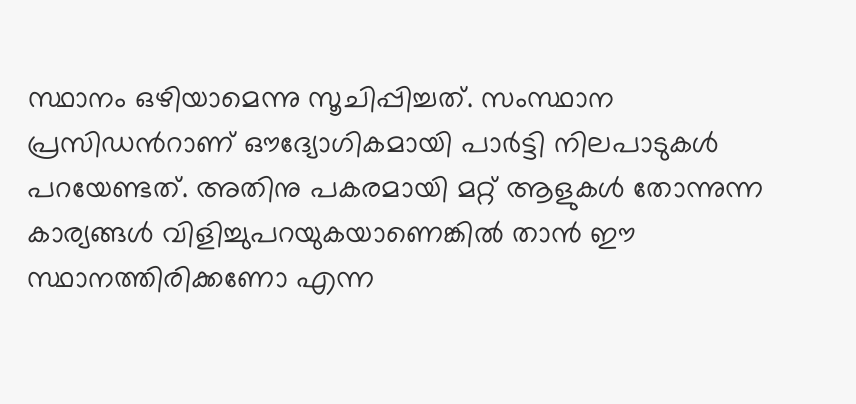സ്ഥാനം ഒഴിയാമെന്നു സൂചിപ്പിച്ചത്. സംസ്ഥാന പ്രസിഡന്‍റാണ് ഔദ്യോഗികമായി പാര്‍ട്ടി നിലപാടുകള്‍ പറയേണ്ടത്. അതിനു പകരമായി മറ്റ് ആളുകള്‍ തോന്നുന്ന കാര്യങ്ങള്‍ വിളിച്ചുപറയുകയാണെങ്കില്‍ താന്‍ ഈ സ്ഥാനത്തിരിക്കണോ എന്ന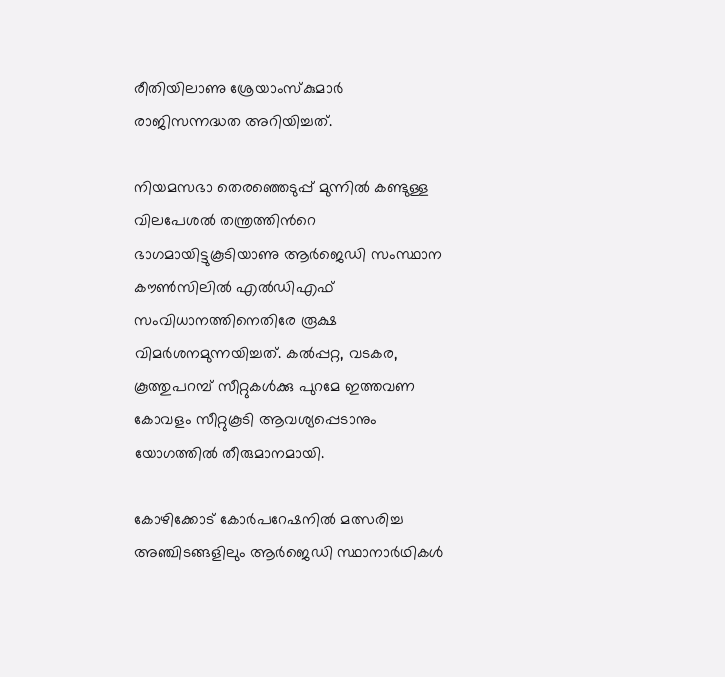രീതിയിലാണു ശ്രേയാംസ്‌കുമാര്‍ രാജിസന്നദ്ധത അറിയിച്ചത്.

നിയമസഭാ തെരഞ്ഞെടുപ്പ് മുന്നില്‍ കണ്ടുള്ള വിലപേശല്‍ തന്ത്രത്തിന്‍റെ ഭാഗമായിട്ടുകൂടിയാണു ആര്‍ജെഡി സംസ്ഥാന കൗണ്‍സിലില്‍ എല്‍ഡിഎഫ് സംവിധാനത്തിനെതിരേ രൂക്ഷ വിമര്‍ശനമുന്നയിച്ചത്. കല്‍പ്പറ്റ, വടകര, കൂത്തുപറമ്പ് സീറ്റുകള്‍ക്കു പുറമേ ഇത്തവണ കോവളം സീറ്റു‍കൂടി ആവശ്യപ്പെടാനും യോഗത്തില്‍ തീരുമാനമായി.

കോഴിക്കോട് കോര്‍പറേഷനില്‍ മത്സരിച്ച അഞ്ചിടങ്ങളിലും ആര്‍ജെഡി സ്ഥാനാര്‍ഥികള്‍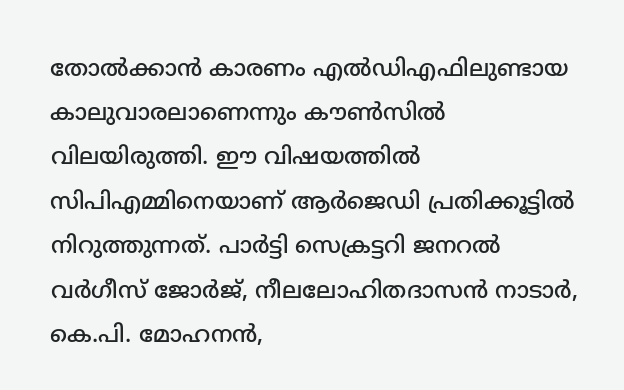തോല്‍ക്കാന്‍ കാരണം എല്‍ഡിഎഫിലുണ്ടായ കാലുവാരലാണെന്നും കൗണ്‍സില്‍ വിലയിരുത്തി. ഈ വിഷയത്തില്‍ സിപിഎമ്മിനെയാണ് ആര്‍ജെഡി പ്രതിക്കൂട്ടില്‍ നിറുത്തുന്നത്. പാര്‍ട്ടി സെക്രട്ടറി ജനറല്‍ വര്‍ഗീസ് ജോര്‍ജ്, നീലലോഹിതദാസന്‍ നാടാര്‍, കെ.പി. മോഹനന്‍,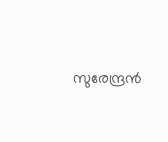സുരേന്ദ്രന്‍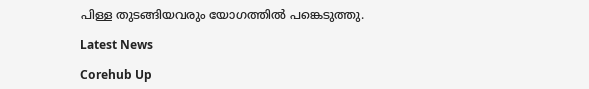പിള്ള തുടങ്ങിയവരും യോഗത്തില്‍ പങ്കെടുത്തു.

Latest News

Corehub Up